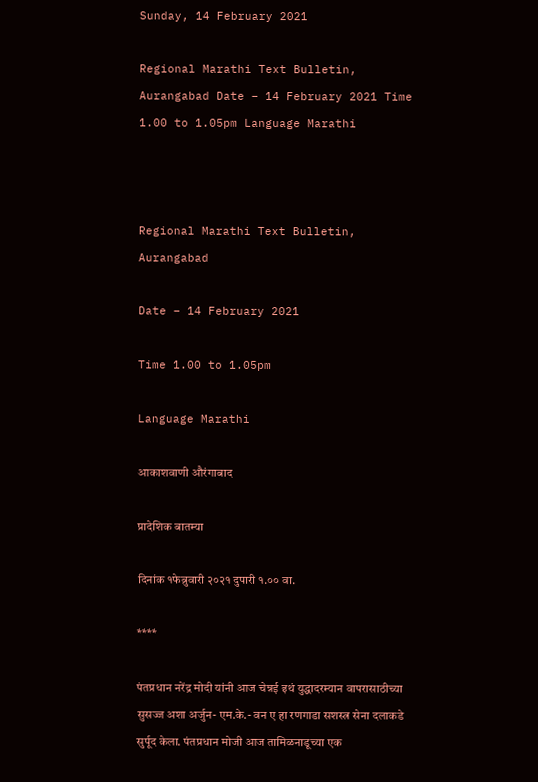Sunday, 14 February 2021

Regional Marathi Text Bulletin, Aurangabad Date – 14 February 2021 Time 1.00 to 1.05pm Language Marathi



Regional Marathi Text Bulletin, Aurangabad

Date – 14 February 2021

Time 1.00 to 1.05pm

Language Marathi

आकाशवाणी औरंगाबाद

प्रादेशिक बातम्या

दिनांक १फेब्रुवारी २०२१ दुपारी १.०० वा.

****

पंतप्रधान नरेंद्र मोदी यांनी आज चेन्नई इथं युद्धादरम्यान वापरासाठीच्या सुसज्ज अशा अर्जुन- एम.के.- वन ए हा रणगाडा सशस्त्र सेना दलाकडे सुर्पूद केला. पंतप्रधान मोजी आज तामिळनाडूच्या एक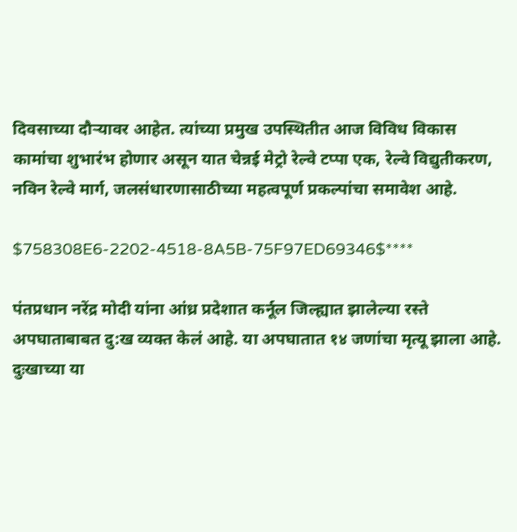दिवसाच्या दौऱ्यावर आहेत. त्यांच्या प्रमुख उपस्थितीत आज विविध विकास कामांचा शुभारंभ होणार असून यात चेन्नई मेट्रो रेल्वे टप्पा एक, रेल्वे विद्युतीकरण, नविन रेल्वे मार्ग, जलसंधारणासाठीच्या महत्वपूर्ण प्रकल्पांचा समावेश आहे.

$758308E6-2202-4518-8A5B-75F97ED69346$****

पंतप्रधान नरेंद्र मोदी यांना आंध्र प्रदेशात कर्नूल जिल्ह्यात झालेल्या रस्ते अपघाताबाबत दु:ख व्यक्त केलं आहे. या अपघातात १४ जणांचा मृत्यू झाला आहे. दुःखाच्या या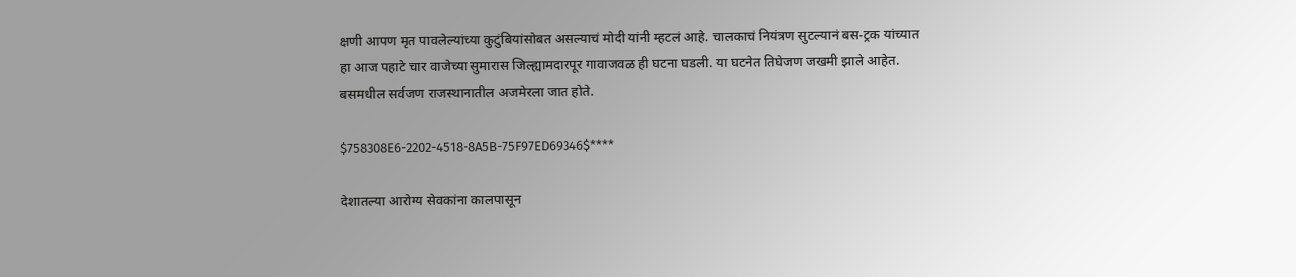क्षणी आपण मृत पावलेल्यांच्या कुटुंबियांसोबत असल्याचं मोदी यांनी म्हटलं आहे. चालकाचं नियंत्रण सुटल्यानं बस-ट्रक यांच्यात हा आज पहाटे चार वाजेच्या सुमारास जिल्ह्यामदारपूर गावाजवळ ही घटना घडली. या घटनेत तिघेजण जखमी झाले आहेत. बसमधील सर्वजण राजस्थानातील अजमेरला जात होते.

$758308E6-2202-4518-8A5B-75F97ED69346$****

देशातल्या आरोग्य सेवकांना कालपासून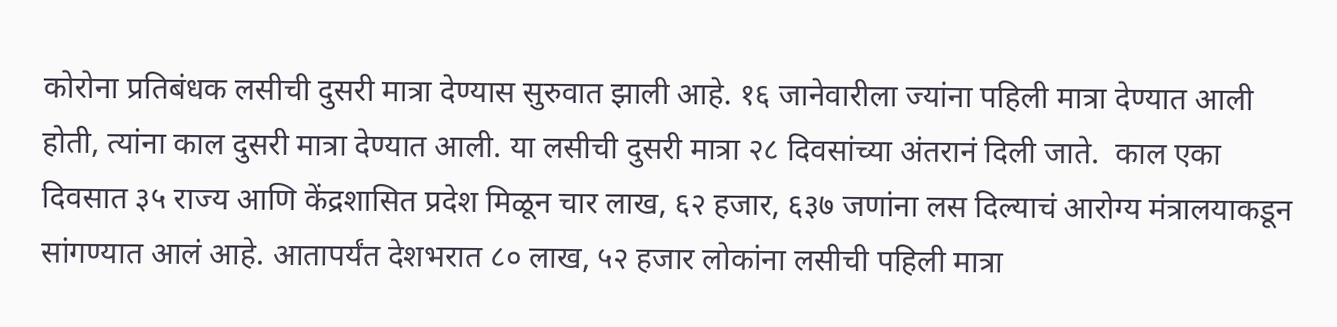कोरोना प्रतिबंधक लसीची दुसरी मात्रा देण्यास सुरुवात झाली आहे. १६ जानेवारीला ज्यांना पहिली मात्रा देण्यात आली होती, त्यांना काल दुसरी मात्रा देण्यात आली. या लसीची दुसरी मात्रा २८ दिवसांच्या अंतरानं दिली जाते.  काल एका दिवसात ३५ राज्य आणि केंद्रशासित प्रदेश मिळून चार लाख, ६२ हजार, ६३७ जणांना लस दिल्याचं आरोग्य मंत्रालयाकडून सांगण्यात आलं आहे. आतापर्यंत देशभरात ८० लाख, ५२ हजार लोकांना लसीची पहिली मात्रा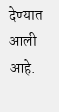देण्यात आली आहे.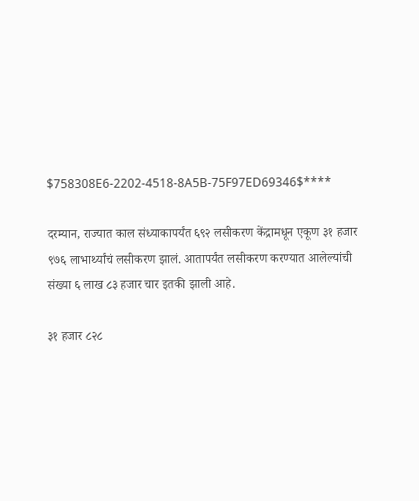$758308E6-2202-4518-8A5B-75F97ED69346$****

दरम्यान, राज्यात काल संध्याकापर्यंत ६९२ लसीकरण केंद्रामधून एकूण ३१ हजार ९७६ लाभार्थ्यांचं लसीकरण झालं. आतापर्यंत लसीकरण करण्यात आलेल्यांची संख्या ६ लाख ८३ हजार चार इतकी झाली आहे.

३१ हजार ८२८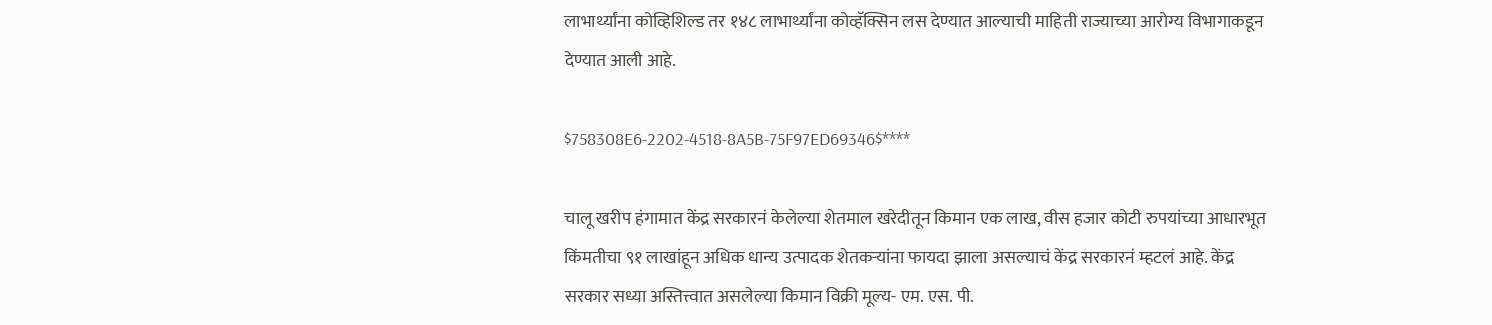लाभार्थ्यांना कोव्हिशिल्ड तर १४८ लाभार्थ्यांना कोव्हॅक्सिन लस देण्यात आल्याची माहिती राज्याच्या आरोग्य विभागाकडून देण्यात आली आहे.

$758308E6-2202-4518-8A5B-75F97ED69346$****

चालू खरीप हंगामात केंद्र सरकारनं केलेल्या शेतमाल खरेदीतून किमान एक लाख, वीस हजार कोटी रुपयांच्या आधारभूत किंमतीचा ९१ लाखांहून अधिक धान्य उत्पादक शेतकऱ्यांना फायदा झाला असल्याचं केंद्र सरकारनं म्हटलं आहे. केंद्र सरकार सध्या अस्तित्त्वात असलेल्या किमान विक्री मूल्य- एम. एस. पी.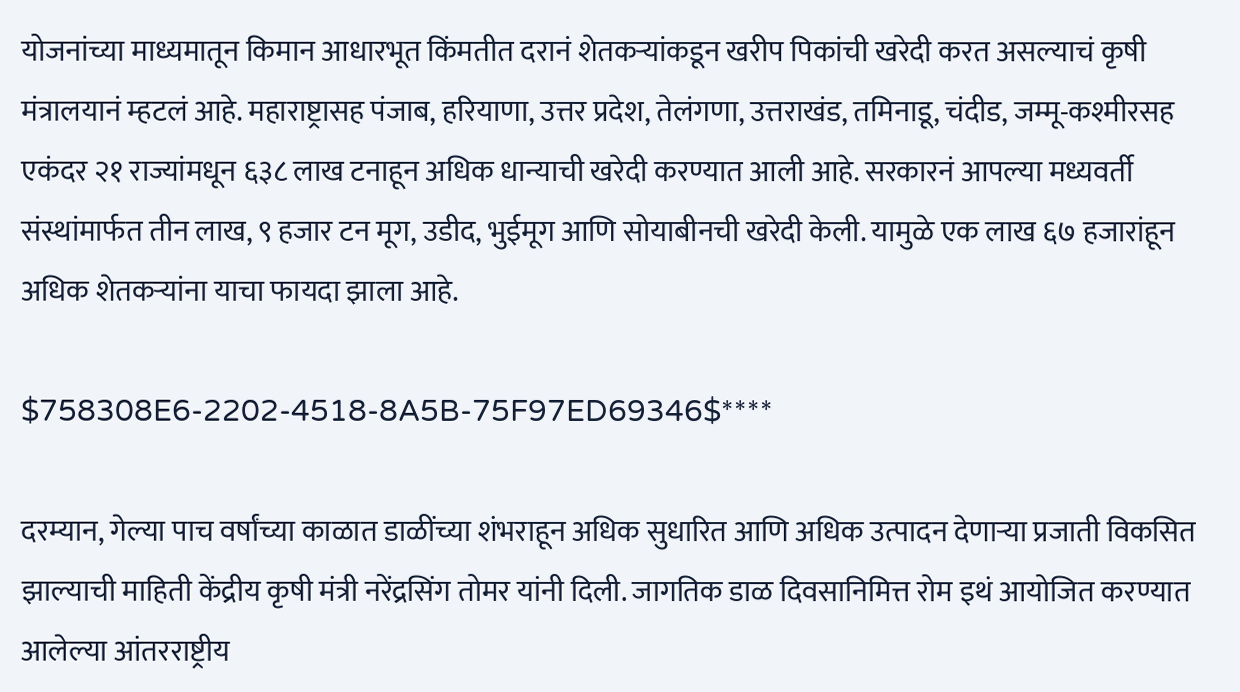योजनांच्या माध्यमातून किमान आधारभूत किंमतीत दरानं शेतकऱ्यांकडून खरीप पिकांची खरेदी करत असल्याचं कृषी मंत्रालयानं म्हटलं आहे. महाराष्ट्रासह पंजाब, हरियाणा, उत्तर प्रदेश, तेलंगणा, उत्तराखंड, तमिनाडू, चंदीड, जम्मू-कश्मीरसह एकंदर २१ राज्यांमधून ६३८ लाख टनाहून अधिक धान्याची खरेदी करण्यात आली आहे. सरकारनं आपल्या मध्यवर्ती संस्थांमार्फत तीन लाख, ९ हजार टन मूग, उडीद, भुईमूग आणि सोयाबीनची खरेदी केली. यामुळे एक लाख ६७ हजारांहून अधिक शेतकऱ्यांना याचा फायदा झाला आहे.

$758308E6-2202-4518-8A5B-75F97ED69346$****

दरम्यान, गेल्या पाच वर्षांच्या काळात डाळींच्या शंभराहून अधिक सुधारित आणि अधिक उत्पादन देणाऱ्या प्रजाती विकसित झाल्याची माहिती केंद्रीय कृषी मंत्री नरेंद्रसिंग तोमर यांनी दिली. जागतिक डाळ दिवसानिमित्त रोम इथं आयोजित करण्यात आलेल्या आंतरराष्ट्रीय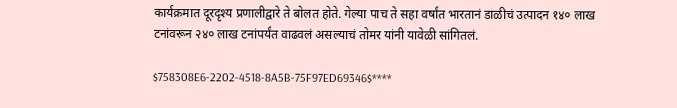कार्यक्रमात दूरदृश्य प्रणालीद्वारे ते बोलत होते. गेल्या पाच ते सहा वर्षांत भारतानं डाळीचं उत्पादन १४० लाख टनांवरून २४० लाख टनांपर्यंत वाढवलं असल्याचं तोमर यांनी यावेळी सांगितलं.

$758308E6-2202-4518-8A5B-75F97ED69346$****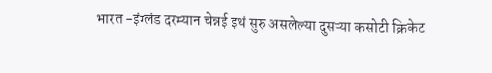भारत -इंग्लंड दरम्यान चेन्नई इथं सुरु असलेल्या दुसऱ्या कसोटी क्रिकेट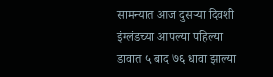सामन्यात आज दुसऱ्या दिवशी इंग्लंडच्या आपल्या पहिल्या डावात ५ बाद ७६ धावा झाल्या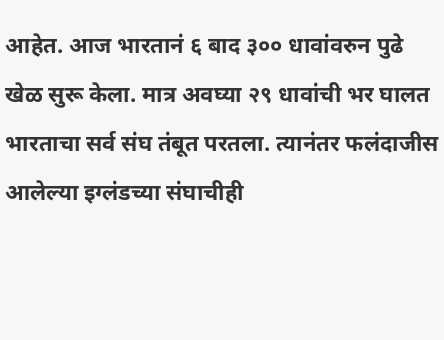आहेत. आज भारतानं ६ बाद ३०० धावांवरुन पुढे खेळ सुरू केला. मात्र अवघ्या २९ धावांची भर घालत भारताचा सर्व संघ तंबूत परतला. त्यानंतर फलंदाजीस आलेल्या इग्लंडच्या संघाचीही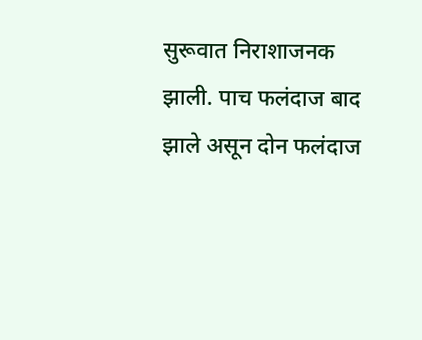सुरूवात निराशाजनक झाली. पाच फलंदाज बाद झाले असून दोन फलंदाज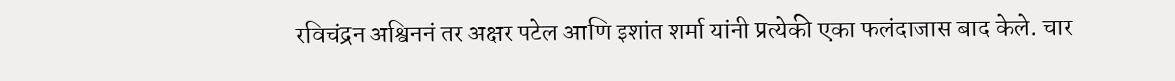रविचंद्रन अश्विननं तर अक्षर पटेल आणि इशांत शर्मा यांनी प्रत्येकी एका फलंदाजास बाद केले. चार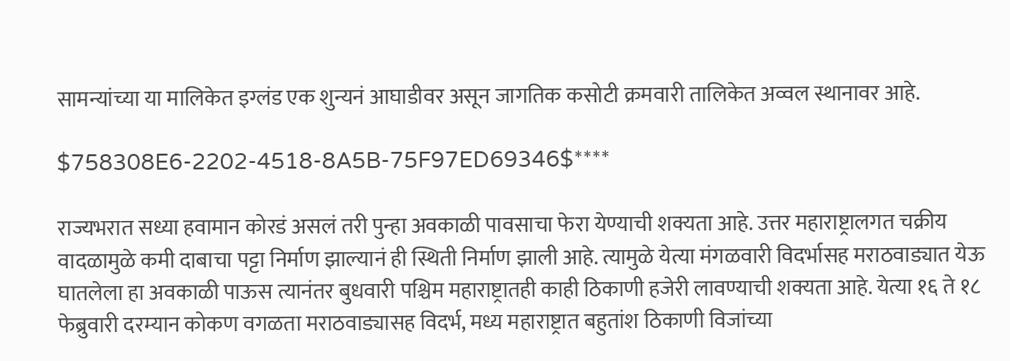सामन्यांच्या या मालिकेत इग्लंड एक शुन्यनं आघाडीवर असून जागतिक कसोटी क्रमवारी तालिकेत अव्वल स्थानावर आहे.

$758308E6-2202-4518-8A5B-75F97ED69346$****

राज्यभरात सध्या हवामान कोरडं असलं तरी पुन्हा अवकाळी पावसाचा फेरा येण्याची शक्यता आहे. उत्तर महाराष्ट्रालगत चक्रीय वादळामुळे कमी दाबाचा पट्टा निर्माण झाल्यानं ही स्थिती निर्माण झाली आहे. त्यामुळे येत्या मंगळवारी विदर्भासह मराठवाड्यात येऊ घातलेला हा अवकाळी पाऊस त्यानंतर बुधवारी पश्चिम महाराष्ट्रातही काही ठिकाणी हजेरी लावण्याची शक्यता आहे. येत्या १६ ते १८ फेब्रुवारी दरम्यान कोकण वगळता मराठवाड्यासह विदर्भ, मध्य महाराष्ट्रात बहुतांश ठिकाणी विजांच्या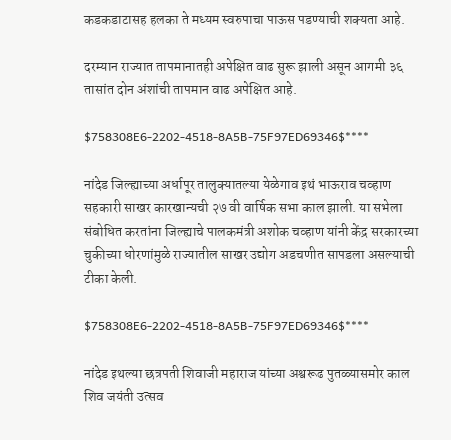कडकडाटासह हलका ते मध्यम स्वरुपाचा पाऊस पडण्याची शक्यता आहे.

दरम्यान राज्यात तापमानातही अपेक्षित वाढ सुरू झाली असून आगमी ३६ तासांत दोन अंशांची तापमान वाढ अपेक्षित आहे.

$758308E6-2202-4518-8A5B-75F97ED69346$****

नांदेड जिल्ह्याच्या अर्धापूर तालुक्यातल्या येळेगाव इथं भाऊराव चव्हाण सहकारी साखर कारखान्यची २७ वी वार्षिक सभा काल झाली. या सभेला संबोधित करतांना जिल्ह्याचे पालकमंत्री अशोक चव्हाण यांनी केंद्र सरकारच्या चुकीच्या धोरणांमुळे राज्यातील साखर उद्योग अडचणीत सापडला असल्याची टीका केली.

$758308E6-2202-4518-8A5B-75F97ED69346$****

नांदेड इथल्या छत्रपती शिवाजी महाराज यांच्या अश्वरूढ पुतळ्यासमोर काल शिव जयंती उत्सव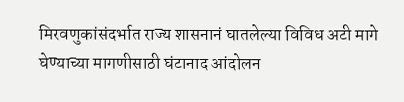मिरवणुकांसंदर्भात राज्य शासनानं घातलेल्या विविध अटी मागे घेण्याच्या मागणीसाठी घंटानाद आंदोलन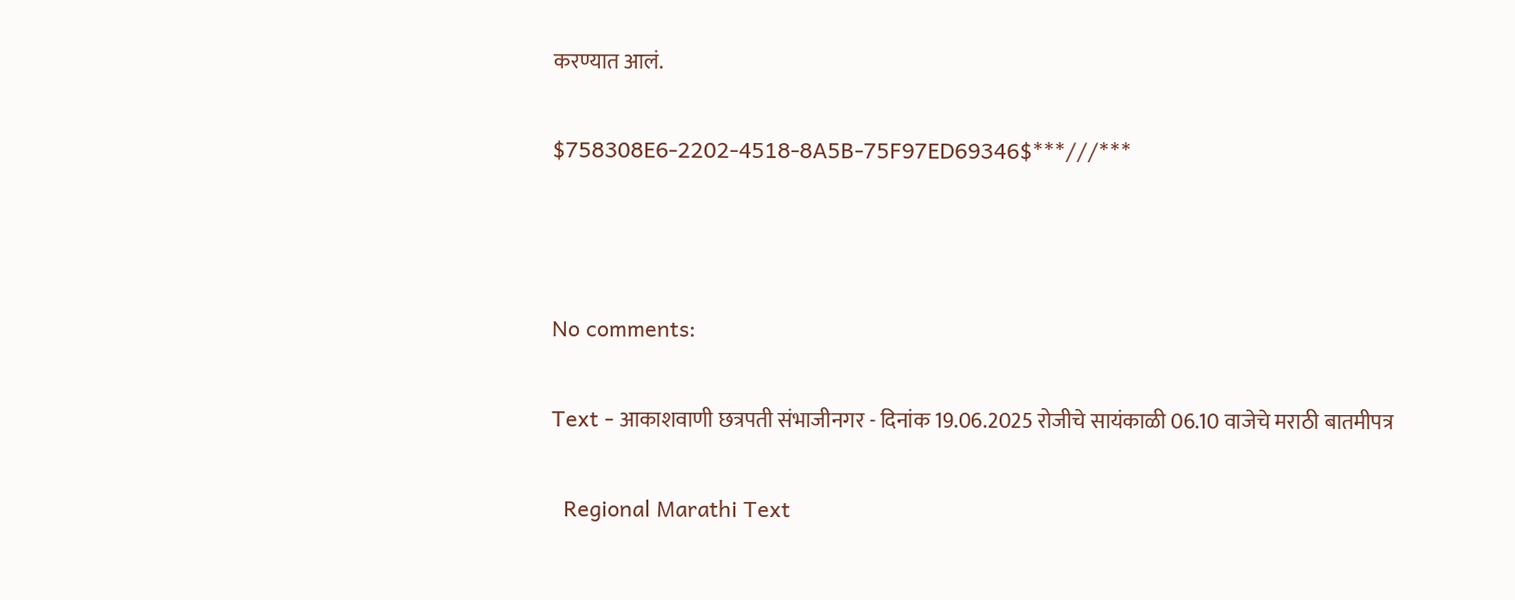करण्यात आलं.

$758308E6-2202-4518-8A5B-75F97ED69346$***///***



No comments:

Text - आकाशवाणी छत्रपती संभाजीनगर - दिनांक 19.06.2025 रोजीचे सायंकाळी 06.10 वाजेचे मराठी बातमीपत्र

  Regional Marathi Text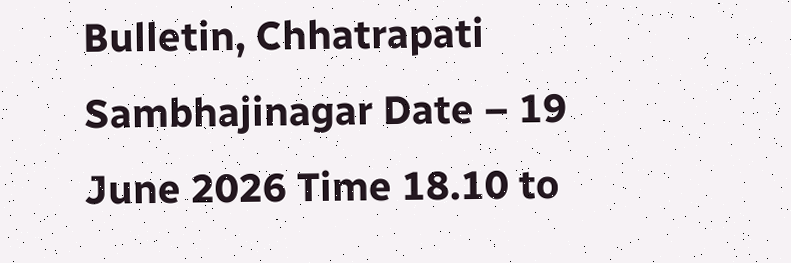Bulletin, Chhatrapati Sambhajinagar Date – 19 June 2026 Time 18.10 to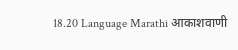18.20 Language Marathi आकाशवाणी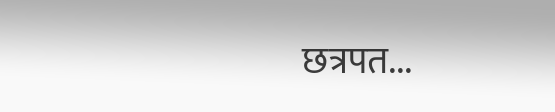छत्रपत...